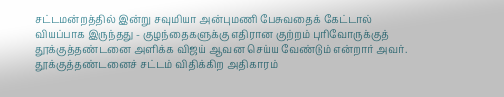சட்டமன்றத்தில் இன்று சவுமியா அன்புமணி பேசுவதைக் கேட்டால் வியப்பாக இருந்தது - குழந்தைகளுக்கு எதிரான குற்றம் புரிவோருக்குத் தூக்குத்தண்டனை அளிக்க விஜய் ஆவன செய்ய வேண்டும் என்றார் அவர். தூக்குத்தண்டனைச் சட்டம் விதிக்கிற அதிகாரம்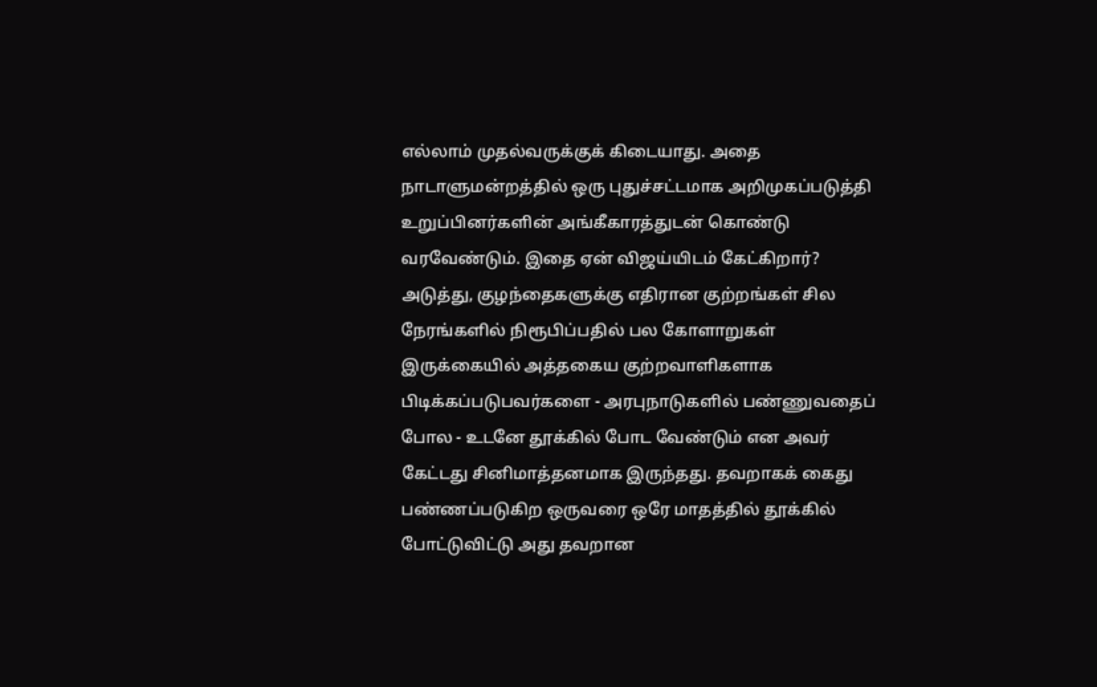எல்லாம் முதல்வருக்குக் கிடையாது. அதை நாடாளுமன்றத்தில் ஒரு புதுச்சட்டமாக அறிமுகப்படுத்தி உறுப்பினர்களின் அங்கீகாரத்துடன் கொண்டு வரவேண்டும். இதை ஏன் விஜய்யிடம் கேட்கிறார்?
அடுத்து, குழந்தைகளுக்கு எதிரான குற்றங்கள் சில நேரங்களில் நிரூபிப்பதில் பல கோளாறுகள் இருக்கையில் அத்தகைய குற்றவாளிகளாக பிடிக்கப்படுபவர்களை - அரபுநாடுகளில் பண்ணுவதைப் போல - உடனே தூக்கில் போட வேண்டும் என அவர் கேட்டது சினிமாத்தனமாக இருந்தது. தவறாகக் கைது பண்ணப்படுகிற ஒருவரை ஒரே மாதத்தில் தூக்கில் போட்டுவிட்டு அது தவறான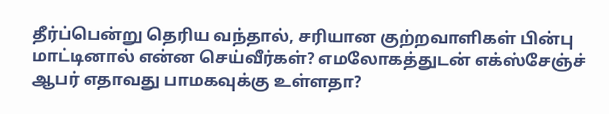தீர்ப்பென்று தெரிய வந்தால், சரியான குற்றவாளிகள் பின்பு மாட்டினால் என்ன செய்வீர்கள்? எமலோகத்துடன் எக்ஸ்சேஞ்ச் ஆபர் எதாவது பாமகவுக்கு உள்ளதா?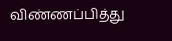விண்ணப்பித்து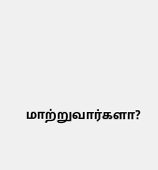மாற்றுவார்களா?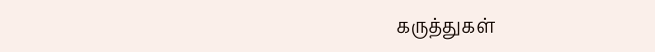கருத்துகள்